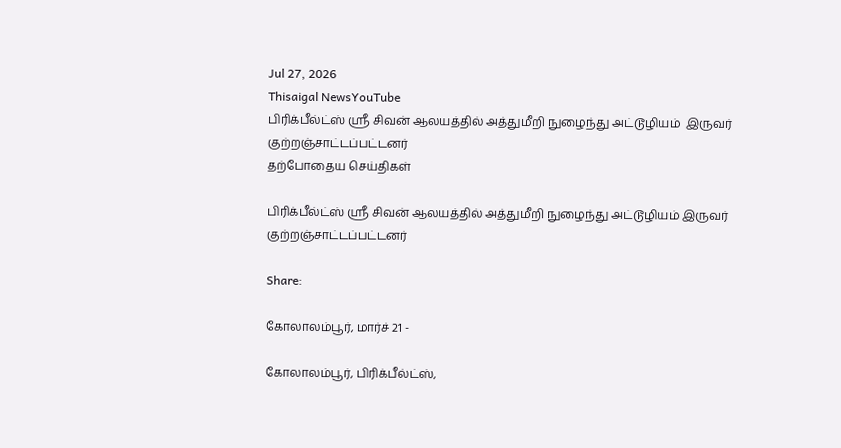Jul 27, 2026
Thisaigal NewsYouTube
பிரிக்பீல்ட்ஸ் ஸ்ரீ சிவன் ஆலயத்தில் அத்துமீறி நுழைந்து அட்டூழியம்  இருவர் குற்றஞ்சாட்டப்பட்டனர்
தற்போதைய செய்திகள்

பிரிக்பீல்ட்ஸ் ஸ்ரீ சிவன் ஆலயத்தில் அத்துமீறி நுழைந்து அட்டூழியம் இருவர் குற்றஞ்சாட்டப்பட்டனர்

Share:

கோலாலம்பூர், மார்ச் 21 -

கோலாலம்பூர், பிரிக்பீல்ட்ஸ்,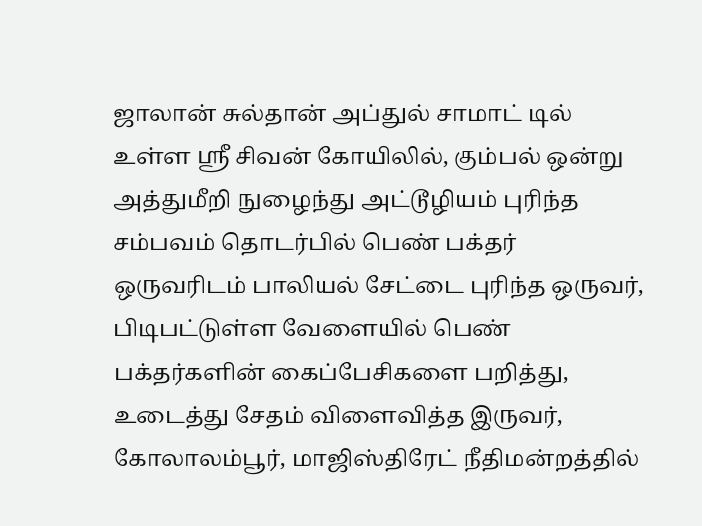ஜாலான் சுல்தான் அப்துல் சாமாட் டில் உள்ள ஸ்ரீ சிவன் கோயிலில், கும்பல் ஒன்று அத்துமீறி நுழைந்து அட்டூழியம் புரிந்த சம்பவம் தொடர்பில் பெண் பக்தர் ஒருவரிடம் பாலியல் சேட்டை புரிந்த ஒருவர், பிடிபட்டுள்ள வேளையில் பெண் பக்தர்களின் கைப்பேசிகளை பறித்து, உடைத்து சேதம் விளைவித்த இருவர், கோலாலம்பூர், மாஜிஸ்திரேட் நீதிமன்றத்தில்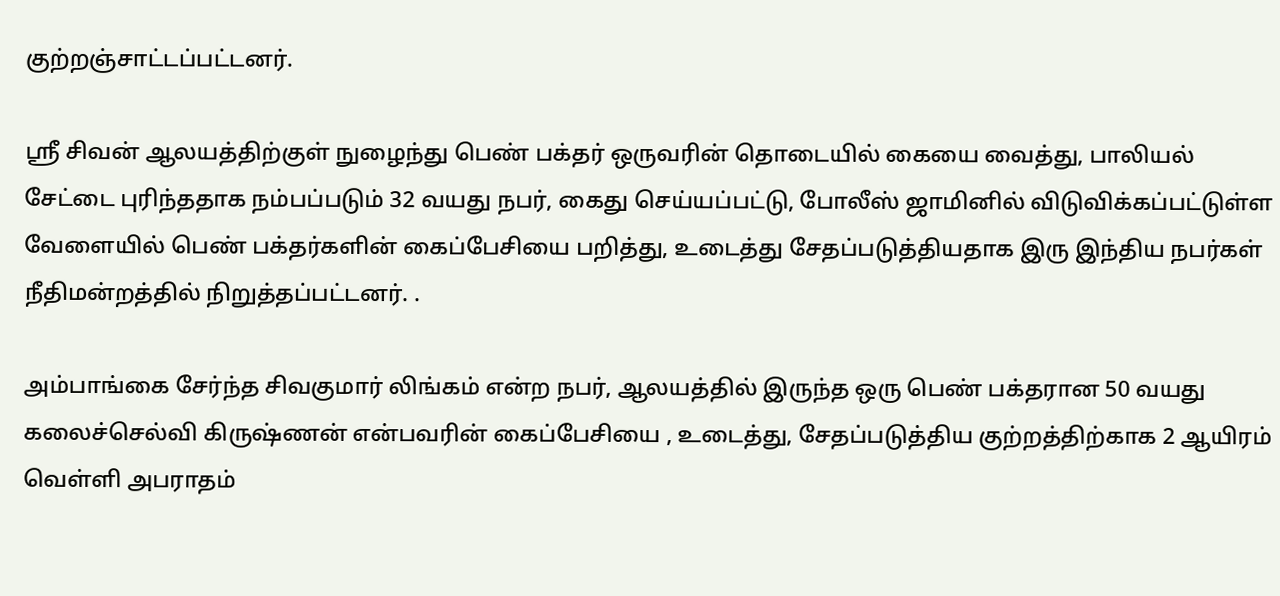குற்றஞ்சாட்டப்பட்டனர்.

ஸ்ரீ சிவன் ஆலயத்திற்குள் நுழைந்து பெண் பக்தர் ஒருவரின் தொடையில் கையை வைத்து, பாலியல் சேட்டை புரிந்ததாக நம்பப்படும் 32 வயது நபர், கைது செய்யப்பட்டு, போலீஸ் ஜாமினில் விடுவிக்கப்பட்டுள்ள வேளையில் பெண் பக்தர்களின் கைப்பேசியை பறித்து, உடைத்து சேதப்படுத்தியதாக இரு இந்திய நபர்கள் நீதிமன்றத்தில் நிறுத்தப்பட்டனர். .

அம்பாங்கை சேர்ந்த சிவகுமார் லிங்கம் என்ற நபர், ஆலயத்தில் இருந்த ஒரு பெண் பக்தரான 50 வயது கலைச்செல்வி கிருஷ்ணன் என்பவரின் கைப்பேசியை , உடைத்து, சேதப்படுத்திய குற்றத்திற்காக 2 ஆயிரம் வெள்ளி அபராதம்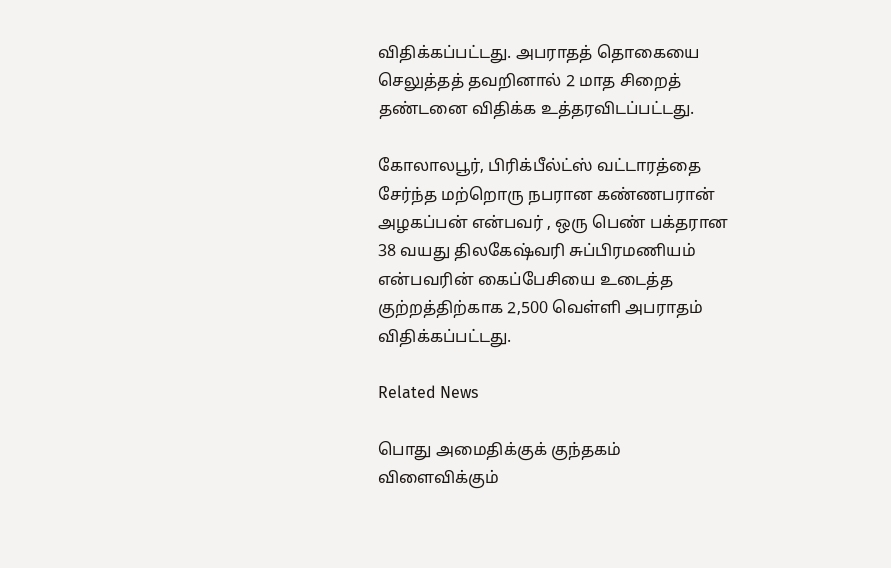விதிக்கப்பட்டது. அபராதத் தொகையை செலுத்தத் தவறினால் 2 மாத சிறைத் தண்டனை விதிக்க உத்தரவிடப்பட்டது.

கோலாலபூர், பிரிக்பீல்ட்ஸ் வட்டாரத்தை சேர்ந்த மற்றொரு நபரான கண்ணபரான் அழகப்பன் என்பவர் , ஒரு பெண் பக்தரான 38 வயது திலகேஷ்வரி சுப்பிரமணியம் என்பவரின் கைப்பேசியை உடைத்த குற்றத்திற்காக 2,500 வெள்ளி அபராதம் விதிக்கப்பட்டது.

Related News

பொது அமைதிக்குக் குந்தகம் விளைவிக்கும்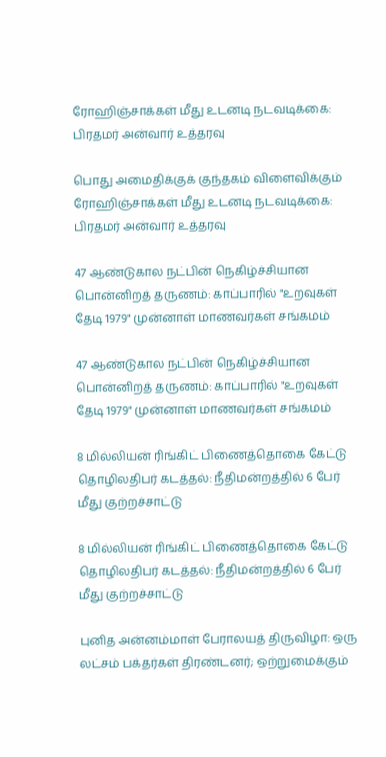ரோஹிஞ்சாக்கள் மீது உடனடி நடவடிக்கை: பிரதமர் அன்வார் உத்தரவு

பொது அமைதிக்குக் குந்தகம் விளைவிக்கும் ரோஹிஞ்சாக்கள் மீது உடனடி நடவடிக்கை: பிரதமர் அன்வார் உத்தரவு

47 ஆண்டுகால நட்பின் நெகிழ்ச்சியான பொன்னிறத் தருணம்: காப்பாரில் "உறவுகள் தேடி 1979" முன்னாள் மாணவர்கள் சங்கமம்

47 ஆண்டுகால நட்பின் நெகிழ்ச்சியான பொன்னிறத் தருணம்: காப்பாரில் "உறவுகள் தேடி 1979" முன்னாள் மாணவர்கள் சங்கமம்

8 மில்லியன் ரிங்கிட் பிணைத்தொகை கேட்டு தொழிலதிபர் கடத்தல்: நீதிமன்றத்தில் 6 பேர் மீது குற்றச்சாட்டு

8 மில்லியன் ரிங்கிட் பிணைத்தொகை கேட்டு தொழிலதிபர் கடத்தல்: நீதிமன்றத்தில் 6 பேர் மீது குற்றச்சாட்டு

புனித அன்னம்மாள் பேராலயத் திருவிழா: ஒரு லட்சம் பக்தர்கள் திரண்டனர்; ஒற்றுமைக்கும்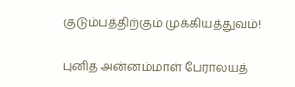குடும்பத்திற்கும் முக்கியத்துவம்!

புனித அன்னம்மாள் பேராலயத்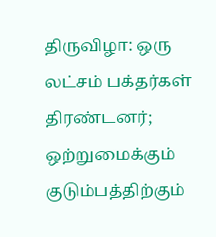திருவிழா: ஒரு லட்சம் பக்தர்கள் திரண்டனர்; ஒற்றுமைக்கும் குடும்பத்திற்கும்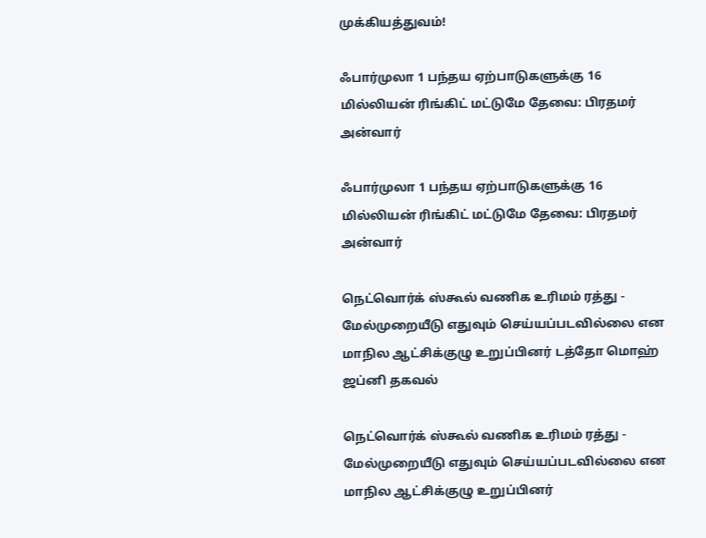முக்கியத்துவம்!

ஃபார்முலா 1 பந்தய ஏற்பாடுகளுக்கு 16 மில்லியன் ரிங்கிட் மட்டுமே தேவை: பிரதமர் அன்வார்

ஃபார்முலா 1 பந்தய ஏற்பாடுகளுக்கு 16 மில்லியன் ரிங்கிட் மட்டுமே தேவை: பிரதமர் அன்வார்

நெட்வொர்க் ஸ்கூல் வணிக உரிமம் ரத்து - மேல்முறையீடு எதுவும் செய்யப்படவில்லை என மாநில ஆட்சிக்குழு உறுப்பினர் டத்தோ மொஹ் ஜப்னி தகவல்

நெட்வொர்க் ஸ்கூல் வணிக உரிமம் ரத்து - மேல்முறையீடு எதுவும் செய்யப்படவில்லை என மாநில ஆட்சிக்குழு உறுப்பினர்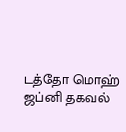டத்தோ மொஹ் ஜப்னி தகவல்